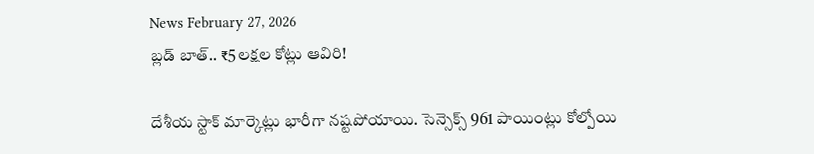News February 27, 2026
బ్లడ్ బాత్.. ₹5లక్షల కోట్లు ఆవిరి!

దేశీయ స్టాక్ మార్కెట్లు భారీగా నష్టపోయాయి. సెన్సెక్స్ 961 పాయింట్లు కోల్పోయి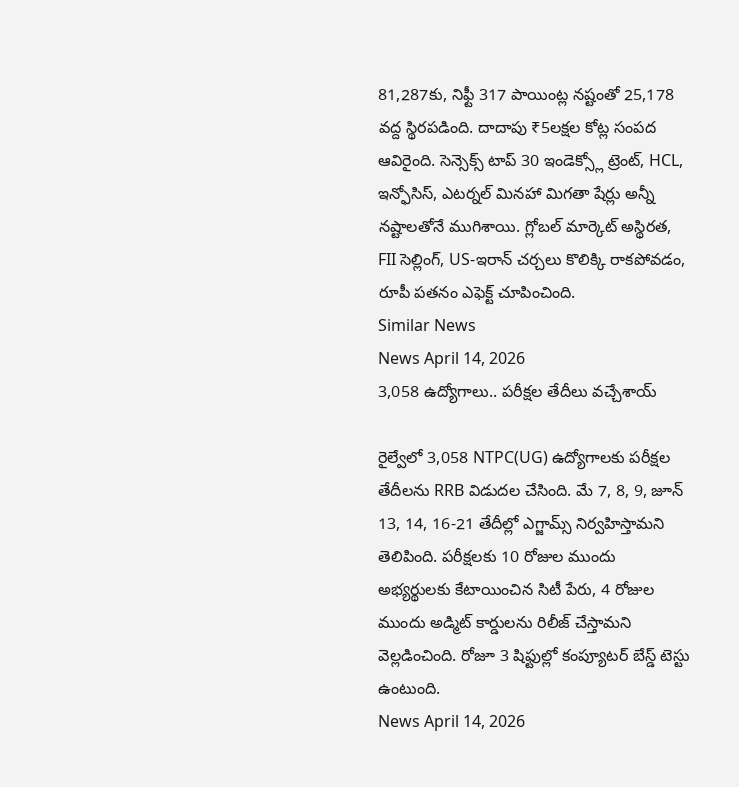81,287కు, నిఫ్టీ 317 పాయింట్ల నష్టంతో 25,178 వద్ద స్థిరపడింది. దాదాపు ₹5లక్షల కోట్ల సంపద ఆవిరైంది. సెన్సెక్స్ టాప్ 30 ఇండెక్స్లో ట్రెంట్, HCL, ఇన్ఫోసిస్, ఎటర్నల్ మినహా మిగతా షేర్లు అన్నీ నష్టాలతోనే ముగిశాయి. గ్లోబల్ మార్కెట్ అస్థిరత, FII సెల్లింగ్, US-ఇరాన్ చర్చలు కొలిక్కి రాకపోవడం, రూపీ పతనం ఎఫెక్ట్ చూపించింది.
Similar News
News April 14, 2026
3,058 ఉద్యోగాలు.. పరీక్షల తేదీలు వచ్చేశాయ్

రైల్వేలో 3,058 NTPC(UG) ఉద్యోగాలకు పరీక్షల తేదీలను RRB విడుదల చేసింది. మే 7, 8, 9, జూన్ 13, 14, 16-21 తేదీల్లో ఎగ్జామ్స్ నిర్వహిస్తామని తెలిపింది. పరీక్షలకు 10 రోజుల ముందు అభ్యర్థులకు కేటాయించిన సిటీ పేరు, 4 రోజుల ముందు అడ్మిట్ కార్డులను రిలీజ్ చేస్తామని వెల్లడించింది. రోజూ 3 షిఫ్టుల్లో కంప్యూటర్ బేస్డ్ టెస్టు ఉంటుంది.
News April 14, 2026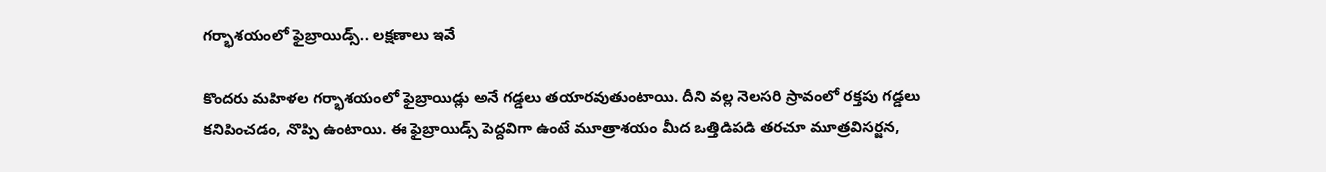గర్భాశయంలో ఫైబ్రాయిడ్స్.. లక్షణాలు ఇవే

కొందరు మహిళల గర్భాశయంలో ఫైబ్రాయిడ్లు అనే గడ్డలు తయారవుతుంటాయి. దీని వల్ల నెలసరి స్రావంలో రక్తపు గడ్డలు కనిపించడం, నొప్పి ఉంటాయి. ఈ ఫైబ్రాయిడ్స్ పెద్దవిగా ఉంటే మూత్రాశయం మీద ఒత్తిడిపడి తరచూ మూత్రవిసర్జన,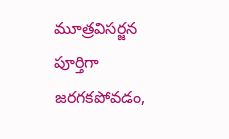మూత్రవిసర్జన పూర్తిగా జరగకపోవడం,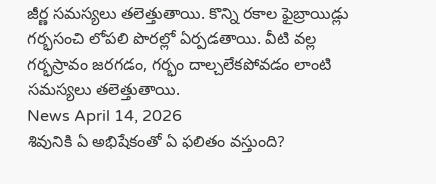జీర్ణ సమస్యలు తలెత్తుతాయి. కొన్ని రకాల ఫైబ్రాయిడ్లు గర్భసంచి లోపలి పొరల్లో ఏర్పడతాయి. వీటి వల్ల గర్భస్రావం జరగడం, గర్భం దాల్చలేకపోవడం లాంటి సమస్యలు తలెత్తుతాయి.
News April 14, 2026
శివునికి ఏ అభిషేకంతో ఏ ఫలితం వస్తుంది?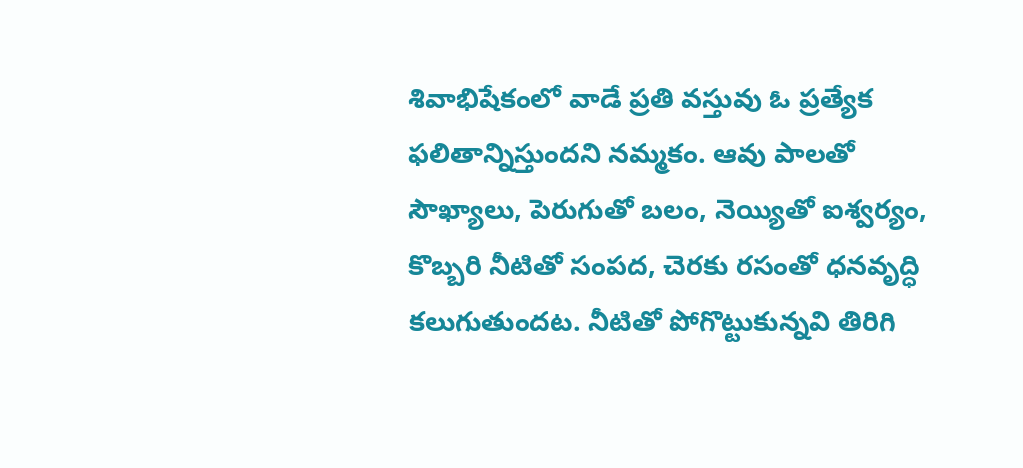శివాభిషేకంలో వాడే ప్రతి వస్తువు ఓ ప్రత్యేక ఫలితాన్నిస్తుందని నమ్మకం. ఆవు పాలతో సౌఖ్యాలు, పెరుగుతో బలం, నెయ్యితో ఐశ్వర్యం, కొబ్బరి నీటితో సంపద, చెరకు రసంతో ధనవృద్ధి కలుగుతుందట. నీటితో పోగొట్టుకున్నవి తిరిగి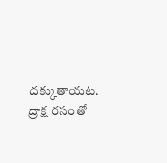దక్కుతాయట. ద్రాక్ష రసంతో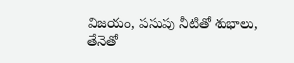విజయం, పసుపు నీటితో శుభాలు, తేనెతో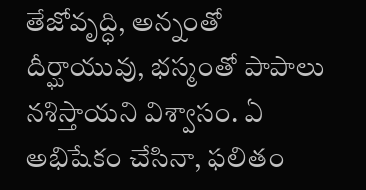తేజోవృద్ధి, అన్నంతో దీర్ఘాయువు, భస్మంతో పాపాలు నశిస్తాయని విశ్వాసం. ఏ అభిషేకం చేసినా, ఫలితం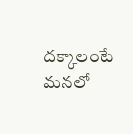దక్కాలంటే మనలో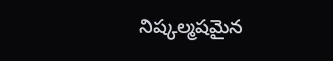నిష్కల్మషమైన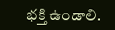భక్తి ఉండాలి.